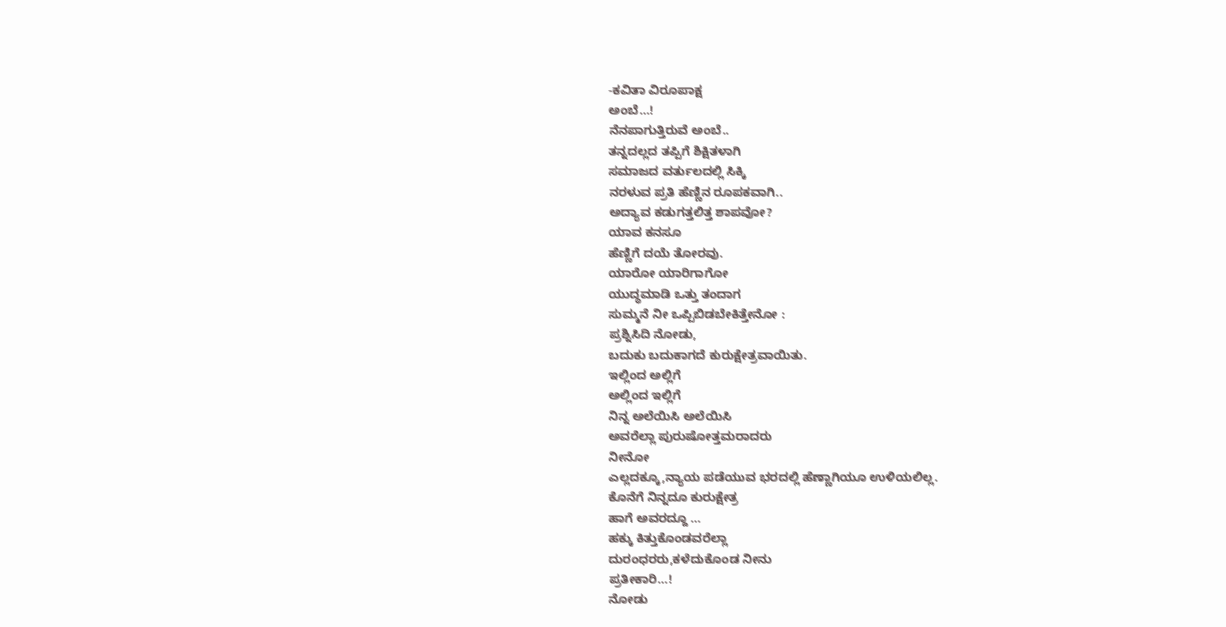-ಕವಿತಾ ವಿರೂಪಾಕ್ಷ
ಅಂಬೆ…!
ನೆನಪಾಗುತ್ತಿರುವೆ ಅಂಬೆ..
ತನ್ನದಲ್ಲದ ತಪ್ಪಿಗೆ ಶಿಕ್ಷಿತಳಾಗಿ
ಸಮಾಜದ ವರ್ತುಲದಲ್ಲಿ ಸಿಕ್ಕಿ
ನರಳುವ ಪ್ರತಿ ಹೆಣ್ಣಿನ ರೂಪಕವಾಗಿ..
ಅದ್ಯಾವ ಕಡುಗತ್ತಲಿತ್ತ ಶಾಪವೋ?
ಯಾವ ಕನಸೂ
ಹೆಣ್ಣಿಗೆ ದಯೆ ತೋರವು.
ಯಾರೋ ಯಾರಿಗಾಗೋ
ಯುದ್ಧಮಾಡಿ ಒತ್ತು ತಂದಾಗ
ಸುಮ್ಮನೆ ನೀ ಒಪ್ಪಿಬಿಡಬೇಕಿತ್ತೇನೋ :
ಪ್ರಶ್ನಿಸಿದಿ ನೋಡು,
ಬದುಕು ಬದುಕಾಗದೆ ಕುರುಕ್ಷೇತ್ರವಾಯಿತು.
ಇಲ್ಲಿಂದ ಅಲ್ಲಿಗೆ
ಅಲ್ಲಿಂದ ಇಲ್ಲಿಗೆ
ನಿನ್ನ ಅಲೆಯಿಸಿ ಅಲೆಯಿಸಿ
ಅವರೆಲ್ಲಾ ಪುರುಷೋತ್ತಮರಾದರು
ನೀನೋ
ಎಲ್ಲದಕ್ಕೂ,ನ್ಯಾಯ ಪಡೆಯುವ ಭರದಲ್ಲಿ ಹೆಣ್ಣಾಗಿಯೂ ಉಳಿಯಲಿಲ್ಲ.
ಕೊನೆಗೆ ನಿನ್ನದೂ ಕುರುಕ್ಷೇತ್ರ
ಹಾಗೆ ಅವರದ್ದೂ …
ಹಕ್ಕು ಕಿತ್ತುಕೊಂಡವರೆಲ್ಲಾ
ದುರಂಧರರು,ಕಳೆದುಕೊಂಡ ನೀನು
ಪ್ರತೀಕಾರಿ…!
ನೋಡು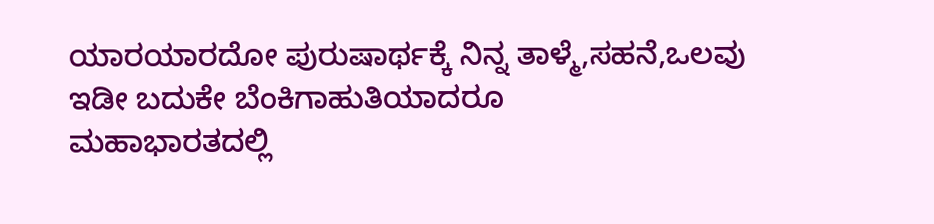ಯಾರಯಾರದೋ ಪುರುಷಾರ್ಥಕ್ಕೆ ನಿನ್ನ ತಾಳ್ಮೆ,ಸಹನೆ,ಒಲವು
ಇಡೀ ಬದುಕೇ ಬೆಂಕಿಗಾಹುತಿಯಾದರೂ
ಮಹಾಭಾರತದಲ್ಲಿ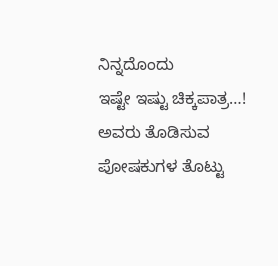ನಿನ್ನದೊಂದು
ಇಷ್ಟೇ ಇಷ್ಟು ಚಿಕ್ಕಪಾತ್ರ…!
ಅವರು ತೊಡಿಸುವ ಪೋಷಕುಗಳ ತೊಟ್ಟು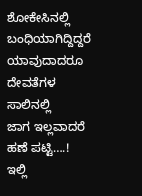ಶೋಕೇಸಿನಲ್ಲಿ ಬಂಧಿಯಾಗಿದ್ದಿದ್ದರೆ
ಯಾವುದಾದರೂ
ದೇವತೆಗಳ ಸಾಲಿನಲ್ಲಿ
ಜಾಗ ಇಲ್ಲವಾದರೆ ಹಣೆ ಪಟ್ಟಿ….!
ಇಲ್ಲಿ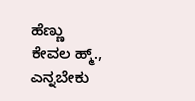ಹೆಣ್ಣು
ಕೇವಲ ಹ್ಮ್., ಎನ್ನಬೇಕು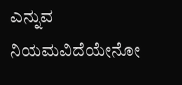ಎನ್ನುವ ನಿಯಮವಿದೆಯೇನೋ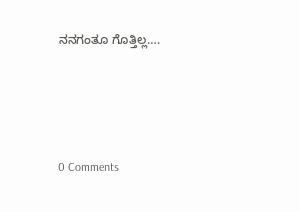ನನಗಂತೂ ಗೊತ್ತಿಲ್ಲ….






0 Comments